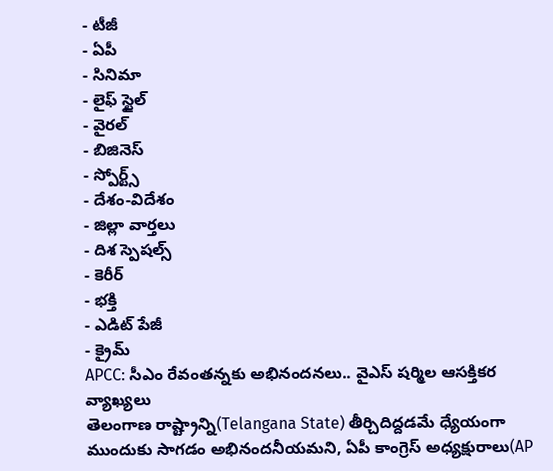- టీజీ
- ఏపీ
- సినిమా
- లైఫ్ స్టైల్
- వైరల్
- బిజినెస్
- స్పోర్ట్స్
- దేశం-విదేశం
- జిల్లా వార్తలు
- దిశ స్పెషల్స్
- కెరీర్
- భక్తి
- ఎడిట్ పేజీ
- క్రైమ్
APCC: సీఎం రేవంతన్నకు అభినందనలు.. వైఎస్ షర్మిల ఆసక్తికర వ్యాఖ్యలు
తెలంగాణ రాష్ట్రాన్ని(Telangana State) తీర్చిదిద్దడమే ధ్యేయంగా ముందుకు సాగడం అభినందనీయమని, ఏపీ కాంగ్రెస్ అధ్యక్షురాలు(AP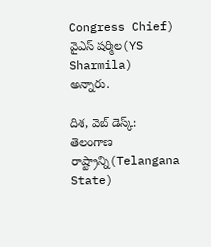Congress Chief) వైఎస్ షర్మిల(YS Sharmila) అన్నారు.

దిశ, వెబ్ డెస్క్: తెలంగాణ రాష్ట్రాన్ని(Telangana State)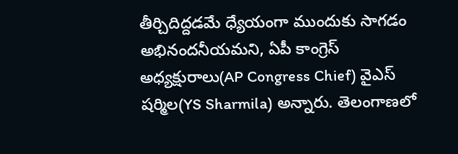తీర్చిదిద్దడమే ధ్యేయంగా ముందుకు సాగడం అభినందనీయమని, ఏపీ కాంగ్రెస్ అధ్యక్షురాలు(AP Congress Chief) వైఎస్ షర్మిల(YS Sharmila) అన్నారు. తెలంగాణలో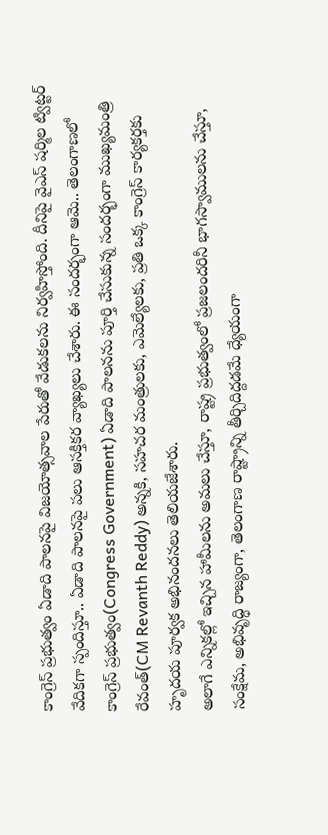కాంగ్రెస్ ప్రభుత్వం ఏడాది పాలనపై విజయోత్సవాల పేరుతో వేడుకలను నిర్వహిస్తోంది. దీనిపై వైఎస్ షర్మిల ట్విట్టర్ వేదికగా స్పందిస్తూ.. ఏడాది పాలనపై పలు ఆసక్తికర వ్యాఖ్యలు చేశారు. ఈ సందర్భంగా ఆమె.. తెలంగాణలో కాంగ్రెస్ ప్రభుత్వం(Congress Government) ఏడాది పాలనను పూర్తి చేసుకున్న సందర్భంగా ముఖ్యమంత్రి రేవంత్(CM Revanth Reddy) అన్నకి, సహచర మంత్రులకు, ఎమెల్యేలకు, ప్రతి ఒక్క కాంగ్రెస్ కార్యకర్తకు హృదయ పూర్వక అభినందనలు తెలియజేశారు.
అలాగే ఎన్నికల్లో ఇచ్చిన హామీలను అమలు చేస్తూ, రాష్ట్ర ప్రభుత్వంలో ప్రజలందరినీ భాగస్వాములను చేస్తూ, సంక్షేమ, అభివృద్ధి రాజ్యంగా, తెలంగాణ రాష్ట్రాన్ని తీర్చిదిద్దడమే ధ్యేయంగా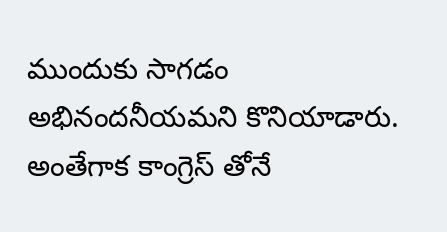ముందుకు సాగడం అభినందనీయమని కొనియాడారు. అంతేగాక కాంగ్రెస్ తోనే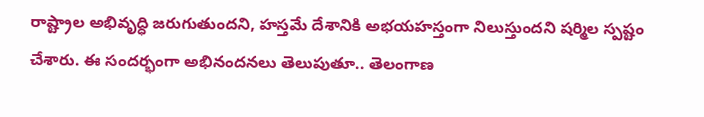రాష్ట్రాల అభివృద్ధి జరుగుతుందని, హస్తమే దేశానికి అభయహస్తంగా నిలుస్తుందని షర్మిల స్పష్టం చేశారు. ఈ సందర్భంగా అభినందనలు తెలుపుతూ.. తెలంగాణ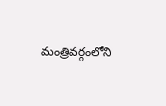మంత్రివర్గంలోని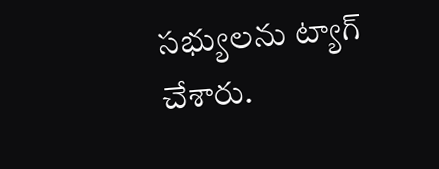సభ్యులను ట్యాగ్ చేశారు.